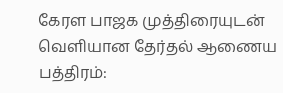கேரள பாஜக முத்திரையுடன் வெளியான தேர்தல் ஆணைய பத்திரம்: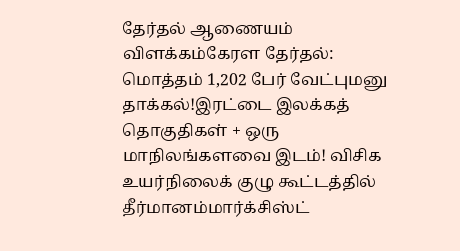தேர்தல் ஆணையம் விளக்கம்கேரள தேர்தல்: மொத்தம் 1,202 பேர் வேட்புமனு தாக்கல்!இரட்டை இலக்கத் தொகுதிகள் + ஒரு மாநிலங்களவை இடம்! விசிக உயர்நிலைக் குழு கூட்டத்தில் தீர்மானம்மார்க்சிஸ்ட்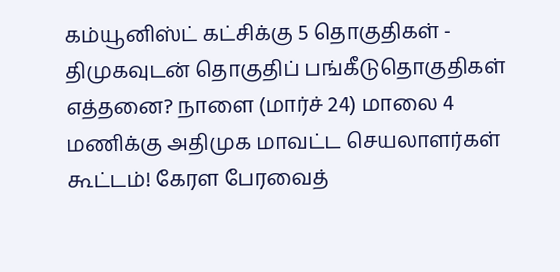கம்யூனிஸ்ட் கட்சிக்கு 5 தொகுதிகள் - திமுகவுடன் தொகுதிப் பங்கீடுதொகுதிகள் எத்தனை? நாளை (மார்ச் 24) மாலை 4 மணிக்கு அதிமுக மாவட்ட செயலாளர்கள் கூட்டம்! கேரள பேரவைத்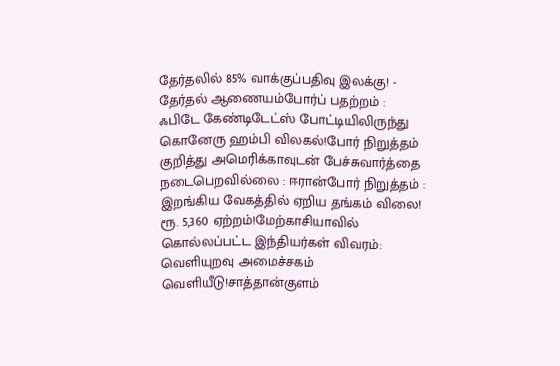தேர்தலில் 85% வாக்குப்பதிவு இலக்கு! - தேர்தல் ஆணையம்போர்ப் பதற்றம் : ஃபிடே கேண்டிடேட்ஸ் போட்டியிலிருந்து கொனேரு ஹம்பி விலகல்!போர் நிறுத்தம் குறித்து அமெரிக்காவுடன் பேச்சுவார்த்தை நடைபெறவில்லை : ஈரான்போர் நிறுத்தம் : இறங்கிய வேகத்தில் ஏறிய தங்கம் விலை! ரூ. 5,360 ஏற்றம்!மேற்காசியாவில் கொல்லப்பட்ட இந்தியர்கள் விவரம்: வெளியுறவு அமைச்சகம் வெளியீடு!சாத்தான்குளம்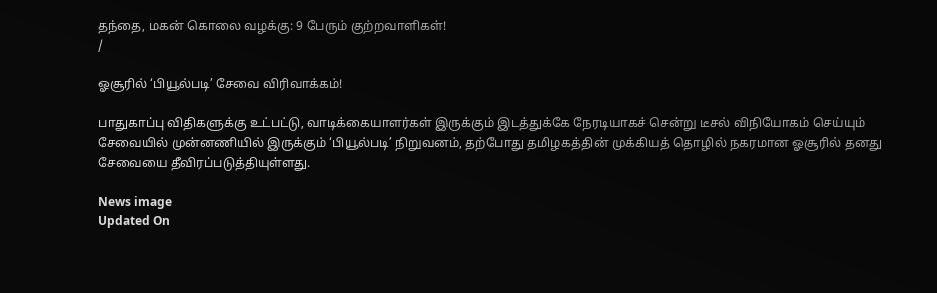தந்தை, மகன் கொலை வழக்கு: 9 பேரும் குற்றவாளிகள்!
/

ஓசூரில் ‘பியூல்படி’ சேவை விரிவாக்கம்!

பாதுகாப்பு விதிகளுக்கு உட்பட்டு, வாடிக்கையாளர்கள் இருக்கும் இடத்துக்கே நேரடியாகச் சென்று டீசல் விநியோகம் செய்யும் சேவையில் முன்னணியில் இருக்கும் ‘பியூல்படி’ நிறுவனம், தற்போது தமிழகத்தின் முக்கியத் தொழில் நகரமான ஓசூரில் தனது சேவையை தீவிரப்படுத்தியுள்ளது.

News image
Updated On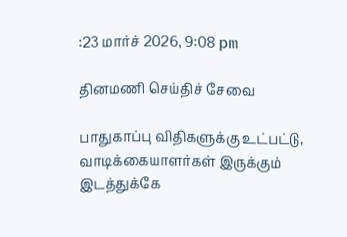:23 மார்ச் 2026, 9:08 pm

தினமணி செய்திச் சேவை

பாதுகாப்பு விதிகளுக்கு உட்பட்டு, வாடிக்கையாளர்கள் இருக்கும் இடத்துக்கே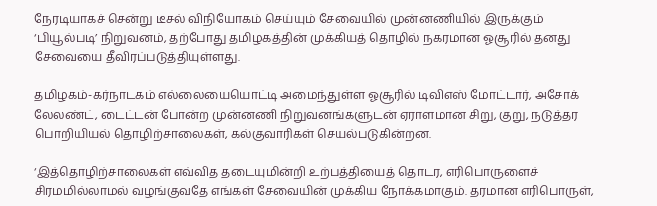நேரடியாகச் சென்று டீசல் விநியோகம் செய்யும் சேவையில் முன்னணியில் இருக்கும் ‘பியூல்படி’ நிறுவனம், தற்போது தமிழகத்தின் முக்கியத் தொழில் நகரமான ஓசூரில் தனது சேவையை தீவிரப்படுத்தியுள்ளது.

தமிழகம்-கர்நாடகம் எல்லையையொட்டி அமைந்துள்ள ஓசூரில் டிவிஎஸ் மோட்டார், அசோக் லேலண்ட், டைட்டன் போன்ற முன்னணி நிறுவனங்களுடன் ஏராளமான சிறு, குறு, நடுத்தர பொறியியல் தொழிற்சாலைகள், கல்குவாரிகள் செயல்படுகின்றன.

‘இத்தொழிற்சாலைகள் எவ்வித தடையுமின்றி உற்பத்தியைத் தொடர, எரிபொருளைச் சிரமமில்லாமல் வழங்குவதே எங்கள் சேவையின் முக்கிய நோக்கமாகும். தரமான எரிபொருள்,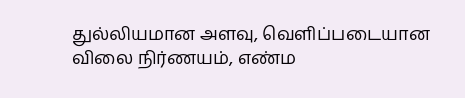துல்லியமான அளவு, வெளிப்படையான விலை நிர்ணயம், எண்ம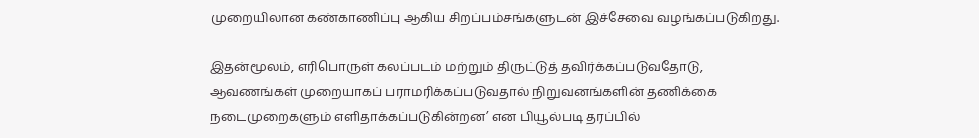முறையிலான கண்காணிப்பு ஆகிய சிறப்பம்சங்களுடன் இச்சேவை வழங்கப்படுகிறது.

இதன்மூலம், எரிபொருள் கலப்படம் மற்றும் திருட்டுத் தவிர்க்கப்படுவதோடு, ஆவணங்கள் முறையாகப் பராமரிக்கப்படுவதால் நிறுவனங்களின் தணிக்கை நடைமுறைகளும் எளிதாக்கப்படுகின்றன’ என பியூல்படி தரப்பில்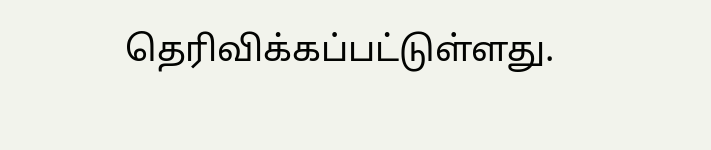தெரிவிக்கப்பட்டுள்ளது.